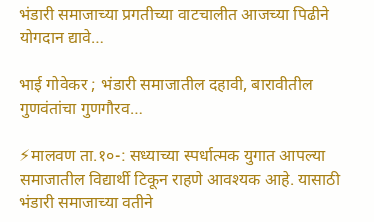भंडारी समाजाच्या प्रगतीच्या वाटचालीत आजच्या पिढीने योगदान द्यावे…

भाई गोवेकर ; भंडारी समाजातील दहावी, बारावीतील गुणवंतांचा गुणगौरव…

⚡मालवण ता.१०-: सध्याच्या स्पर्धात्मक युगात आपल्या समाजातील विद्यार्थी टिकून राहणे आवश्यक आहे. यासाठी भंडारी समाजाच्या वतीने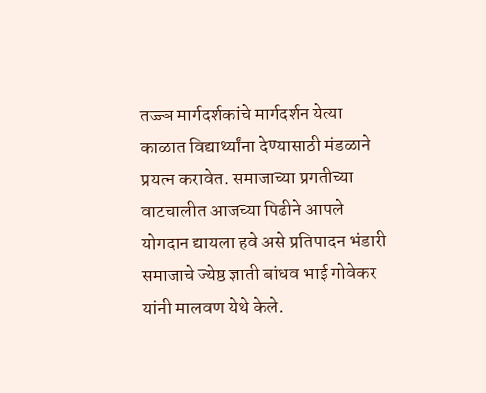तज्ज्ञ मार्गदर्शकांचे मार्गदर्शन येत्या काळात विद्यार्थ्यांना देण्यासाठी मंडळाने प्रयत्न करावेत. समाजाच्या प्रगतीच्या वाटचालीत आजच्या पिढीने आपले योगदान द्यायला हवे असे प्रतिपादन भंडारी समाजाचे ज्येष्ठ ज्ञाती बांधव भाई गोवेकर यांनी मालवण येथे केले.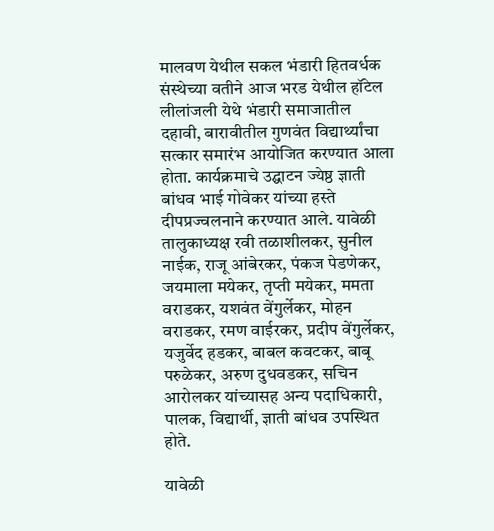मालवण येथील सकल भंडारी हितवर्धक संस्थेच्या वतीने आज भरड येथील हॉटेल लीलांजली येथे भंडारी समाजातील दहावी, बारावीतील गुणवंत विद्यार्थ्यांचा सत्कार समारंभ आयोजित करण्यात आला होता. कार्यक्रमाचे उद्घाटन ज्येष्ठ ज्ञाती बांधव भाई गोवेकर यांच्या हस्ते दीपप्रज्वलनाने करण्यात आले. यावेळी तालुकाध्यक्ष रवी तळाशीलकर, सुनील नाईक, राजू आंबेरकर, पंकज पेडणेकर, जयमाला मयेकर, तृप्ती मयेकर, ममता वराडकर, यशवंत वेंगुर्लेकर, मोहन वराडकर, रमण वाईरकर, प्रदीप वेंगुर्लेकर, यजुर्वेद हडकर, बाबल कवटकर, बाबू परुळेकर, अरुण दुधवडकर, सचिन आरोलकर यांच्यासह अन्य पदाधिकारी, पालक, विद्यार्थी, ज्ञाती बांधव उपस्थित होते.

यावेळी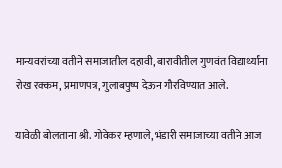मान्यवरांच्या वतीने समाजातील दहावी, बारावीतील गुणवंत विद्यार्थ्यांना रोख रक्कम, प्रमाणपत्र, गुलाबपुष्प देऊन गौरविण्यात आले.

यावेळी बोलताना श्री. गोवेकर म्हणाले, भंडारी समाजाच्या वतीने आज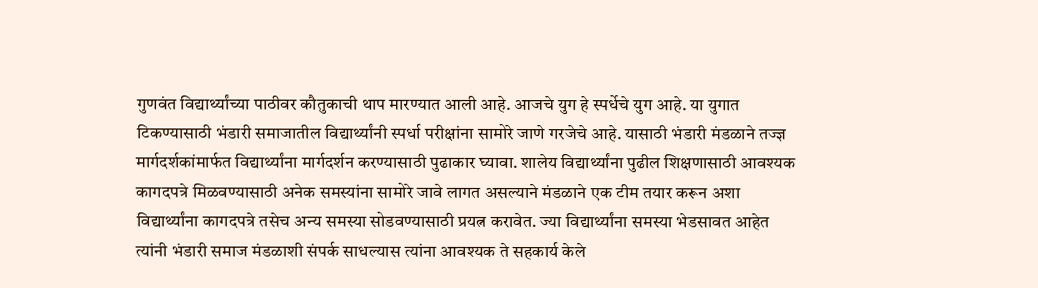गुणवंत विद्यार्थ्यांच्या पाठीवर कौतुकाची थाप मारण्यात आली आहे. आजचे युग हे स्पर्धेचे युग आहे. या युगात टिकण्यासाठी भंडारी समाजातील विद्यार्थ्यांनी स्पर्धा परीक्षांना सामोरे जाणे गरजेचे आहे. यासाठी भंडारी मंडळाने तज्ज्ञ मार्गदर्शकांमार्फत विद्यार्थ्यांना मार्गदर्शन करण्यासाठी पुढाकार घ्यावा. शालेय विद्यार्थ्यांना पुढील शिक्षणासाठी आवश्यक कागदपत्रे मिळवण्यासाठी अनेक समस्यांना सामोरे जावे लागत असल्याने मंडळाने एक टीम तयार करून अशा विद्यार्थ्यांना कागदपत्रे तसेच अन्य समस्या सोडवण्यासाठी प्रयत्न करावेत. ज्या विद्यार्थ्यांना समस्या भेडसावत आहेत त्यांनी भंडारी समाज मंडळाशी संपर्क साधल्यास त्यांना आवश्यक ते सहकार्य केले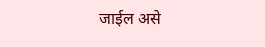जाईल असे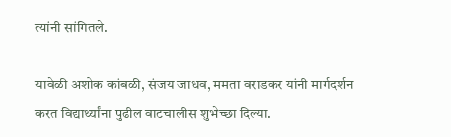त्यांनी सांगितले.

यावेळी अशोक कांबळी, संजय जाधव, ममता वराडकर यांनी मार्गदर्शन करत विद्यार्थ्यांना पुढील वाटचालीस शुभेच्छा दिल्या.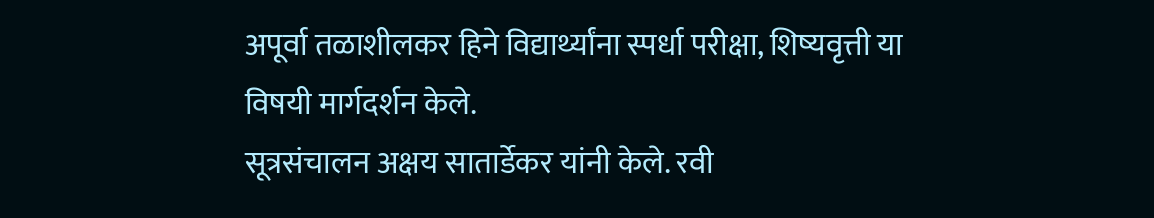अपूर्वा तळाशीलकर हिने विद्यार्थ्यांना स्पर्धा परीक्षा, शिष्यवृत्ती या विषयी मार्गदर्शन केले.
सूत्रसंचालन अक्षय सातार्डेकर यांनी केले. रवी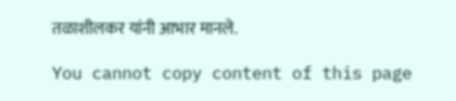तळाशीलकर यांनी आभार मानले.

You cannot copy content of this page